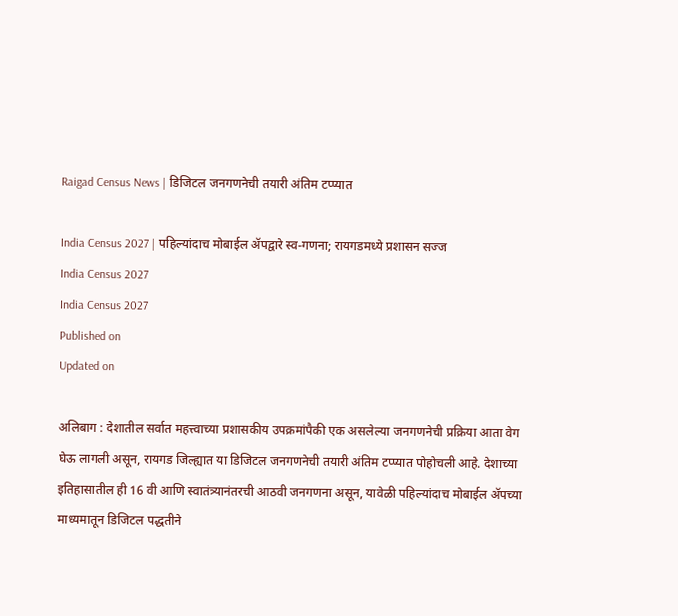Raigad Census News | डिजिटल जनगणनेची तयारी अंतिम टप्प्यात

India Census 2027 | पहिल्यांदाच मोबाईल ॲपद्वारे स्व-गणना; रायगडमध्ये प्रशासन सज्ज
India Census 2027
India Census 2027
Published on
Updated on

अलिबाग : देशातील सर्वात महत्त्वाच्या प्रशासकीय उपक्रमांपैकी एक असलेल्या जनगणनेची प्रक्रिया आता वेग घेऊ लागली असून, रायगड जिल्ह्यात या डिजिटल जनगणनेची तयारी अंतिम टप्प्यात पोहोचली आहे. देशाच्या इतिहासातील ही 16 वी आणि स्वातंत्र्यानंतरची आठवी जनगणना असून, यावेळी पहिल्यांदाच मोबाईल ॲपच्या माध्यमातून डिजिटल पद्धतीने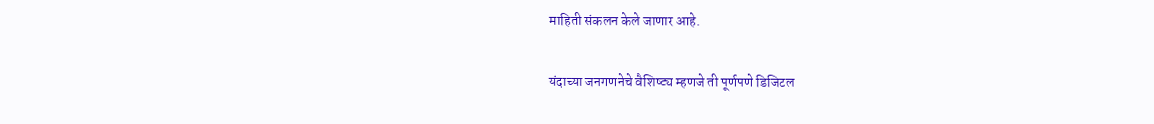माहिती संकलन केले जाणार आहे.

यंदाच्या जनगणनेचे वैशिष्ट्य म्हणजे ती पूर्णपणे डिजिटल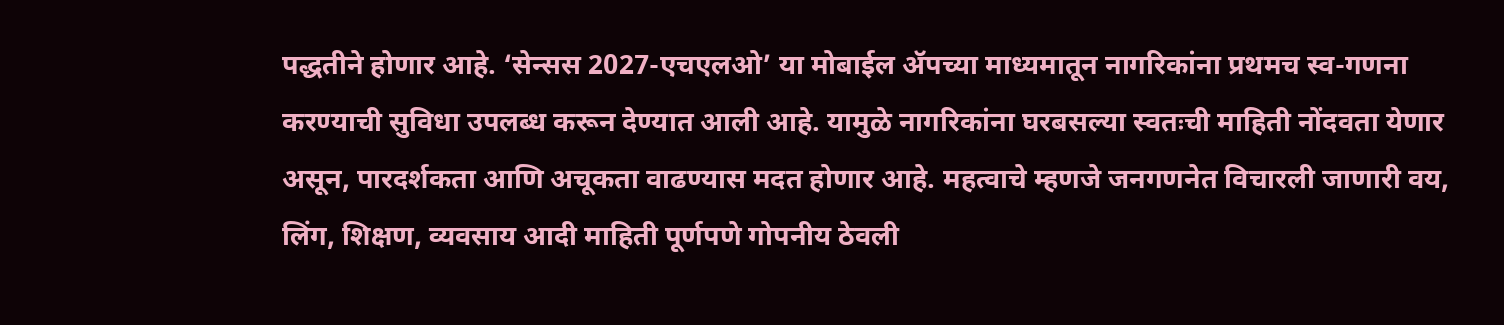पद्धतीने होणार आहे. ‘सेन्सस 2027-एचएलओ’ या मोबाईल ॲपच्या माध्यमातून नागरिकांना प्रथमच स्व-गणना करण्याची सुविधा उपलब्ध करून देण्यात आली आहे. यामुळे नागरिकांना घरबसल्या स्वतःची माहिती नोंदवता येणार असून, पारदर्शकता आणि अचूकता वाढण्यास मदत होणार आहे. महत्‍वाचे म्‍हणजे जनगणनेत विचारली जाणारी वय, लिंग, शिक्षण, व्यवसाय आदी माहिती पूर्णपणे गोपनीय ठेवली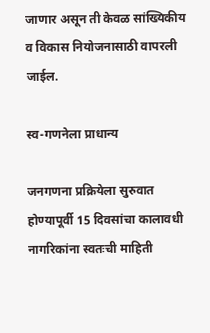जाणार असून ती केवळ सांख्यिकीय व विकास नियोजनासाठी वापरली जाईल.

स्व-गणनेला प्राधान्य

जनगणना प्रक्रियेला सुरुवात होण्यापूर्वी 15 दिवसांचा कालावधी नागरिकांना स्वतःची माहिती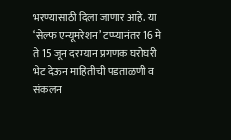भरण्यासाठी दिला जाणार आहे. या ‘सेल्फ एन्यूमरेशन’ टप्प्यानंतर 16 मे ते 15 जून दरम्यान प्रगणक घरोघरी भेट देऊन माहितीची पडताळणी व संकलन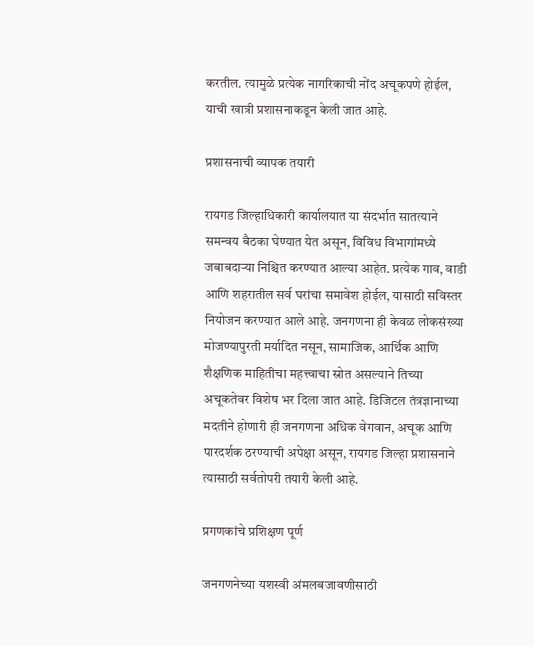करतील. त्यामुळे प्रत्येक नागरिकाची नोंद अचूकपणे होईल, याची खात्री प्रशासनाकडून केली जात आहे.

प्रशासनाची व्यापक तयारी

रायगड जिल्हाधिकारी कार्यालयात या संदर्भात सातत्याने समन्वय बैठका घेण्यात येत असून, विविध विभागांमध्ये जबाबदाऱ्या निश्चित करण्यात आल्या आहेत. प्रत्येक गाव, वाडी आणि शहरातील सर्व घरांचा समावेश होईल, यासाठी सविस्तर नियोजन करण्यात आले आहे. जनगणना ही केवळ लोकसंख्या मोजण्यापुरती मर्यादित नसून, सामाजिक, आर्थिक आणि शैक्षणिक माहितीचा महत्त्वाचा स्रोत असल्याने तिच्या अचूकतेवर विशेष भर दिला जात आहे. डिजिटल तंत्रज्ञानाच्या मदतीने होणारी ही जनगणना अधिक वेगवान, अचूक आणि पारदर्शक ठरण्याची अपेक्षा असून, रायगड जिल्हा प्रशासनाने त्यासाठी सर्वतोपरी तयारी केली आहे.

प्रगणकांचे प्रशिक्षण पूर्ण

जनगणनेच्या यशस्वी अंमलबजावणीसाठी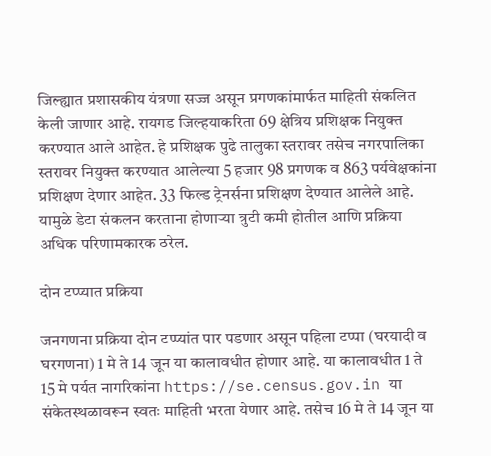जिल्ह्यात प्रशासकीय यंत्रणा सज्ज असून प्रगणकांमार्फत माहिती संकलित केली जाणार आहे. रायगड जिल्हयाकरिता 69 क्षेत्रिय प्रशिक्षक नियुक्त करण्यात आले आहेत. हे प्रशिक्षक पुढे तालुका स्तरावर तसेच नगरपालिका स्तरावर नियुक्त करण्यात आलेल्या 5 हजार 98 प्रगणक व 863 पर्यवेक्षकांना प्रशिक्षण देणार आहेत. 33 फिल्ड ट्रेनर्सना प्रशिक्षण देण्यात आलेले आहे. यामुळे डेटा संकलन करताना होणाऱ्या त्रुटी कमी होतील आणि प्रक्रिया अधिक परिणामकारक ठरेल.

दोन टप्‍प्‍यात प्रक्रिया

जनगणना प्रक्रिया दोन टप्प्यांत पार पडणार असून पहिला टप्पा (घरयादी व घरगणना) 1 मे ते 14 जून या कालावधीत होणार आहे. या कालावधीत 1 ते 15 मे पर्यत नागरिकांना https://se.census.gov.in या संकेतस्थळावरून स्वतः माहिती भरता येणार आहे. तसेच 16 मे ते 14 जून या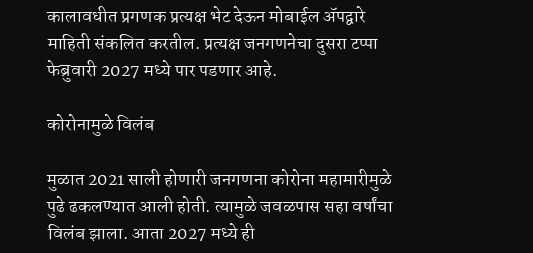कालावधीत प्रगणक प्रत्यक्ष भेट देऊन मोबाईल ॲपद्वारे माहिती संकलित करतील. प्रत्‍यक्ष जनगणनेचा दुसरा टप्पा फेब्रुवारी 2027 मध्ये पार पडणार आहे.

कोरोनामुळे विलंब

मुळात 2021 साली होणारी जनगणना कोरोना महामारीमुळे पुढे ढकलण्यात आली होती. त्यामुळे जवळपास सहा वर्षांचा विलंब झाला. आता 2027 मध्ये ही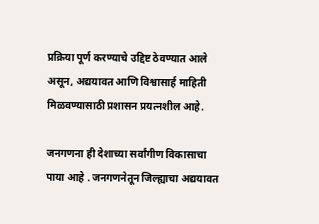प्रक्रिया पूर्ण करण्याचे उद्दिष्ट ठेवण्यात आले असून, अद्ययावत आणि विश्वासार्ह माहिती मिळवण्यासाठी प्रशासन प्रयत्नशील आहे.

जनगणना ही देशाच्या सर्वांगीण विकासाचा पाया आहे . जनगणनेतून जिल्ह्याचा अद्ययावत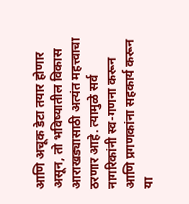आणि अचूक डेटा तयार होणार असून, तो भविष्यातील विकास आराखड्यासाठी अत्यंत महत्त्वाचा ठरणार आहे. त्यामुळे सर्व नागरिकांनी स्व-गणना करून आणि प्रगणकांना सहकार्य करून या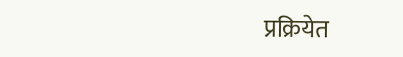प्रक्रियेत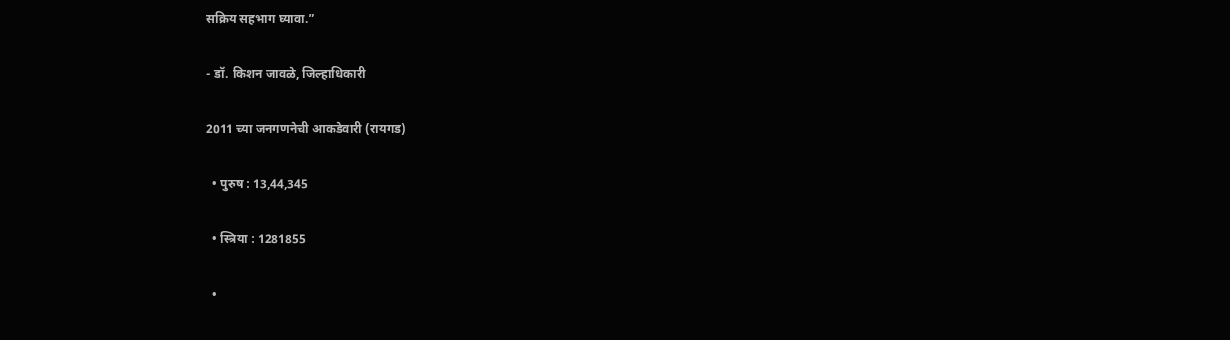सक्रिय सहभाग घ्यावा.”

- डॉ. किशन जावळे, जिल्‍हाधिकारी

2011 च्‍या जनगणनेची आकडेवारी (रायगड)

  • पुरुष : 13,44,345

  • स्त्रिया : 1281855

  •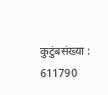कुटुंबसंख्या : 611790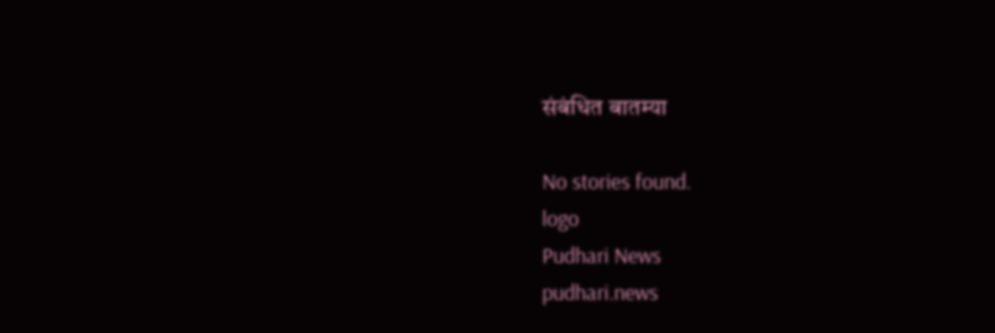संबंधित बातम्या

No stories found.
logo
Pudhari News
pudhari.news